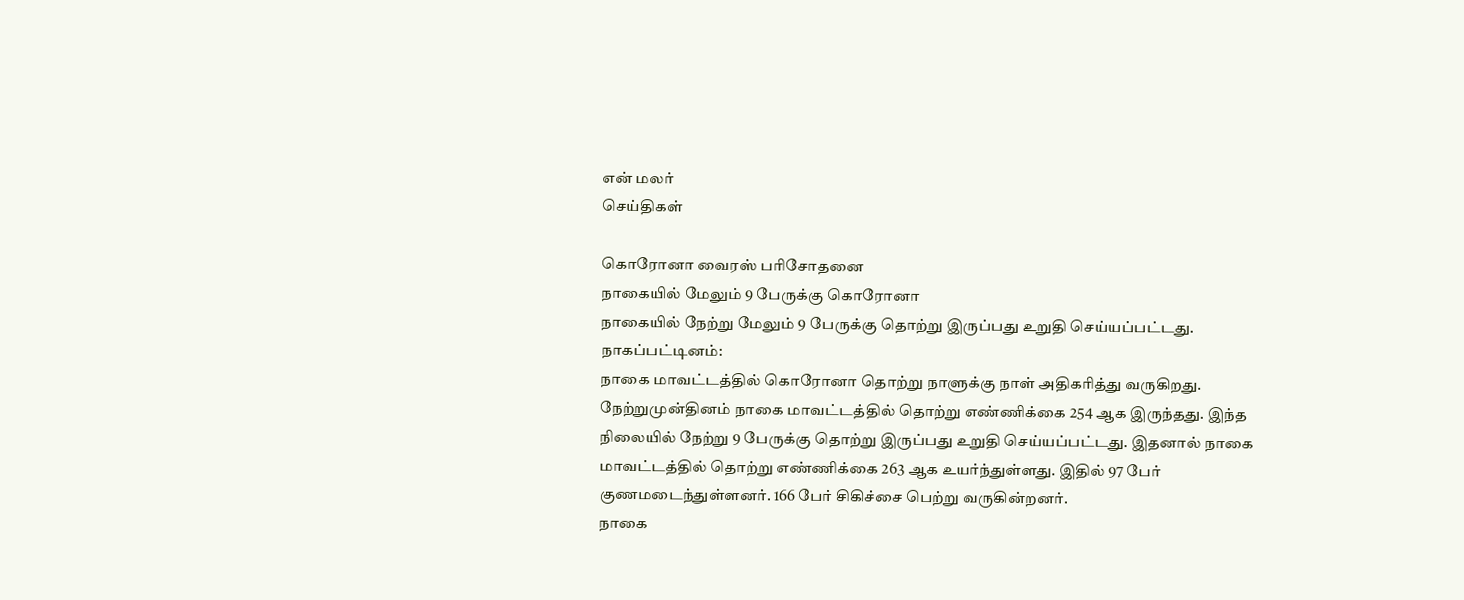என் மலர்
செய்திகள்

கொரோனா வைரஸ் பரிசோதனை
நாகையில் மேலும் 9 பேருக்கு கொரோனா
நாகையில் நேற்று மேலும் 9 பேருக்கு தொற்று இருப்பது உறுதி செய்யப்பட்டது.
நாகப்பட்டினம்:
நாகை மாவட்டத்தில் கொரோனா தொற்று நாளுக்கு நாள் அதிகரித்து வருகிறது. நேற்றுமுன்தினம் நாகை மாவட்டத்தில் தொற்று எண்ணிக்கை 254 ஆக இருந்தது. இந்த நிலையில் நேற்று 9 பேருக்கு தொற்று இருப்பது உறுதி செய்யப்பட்டது. இதனால் நாகை மாவட்டத்தில் தொற்று எண்ணிக்கை 263 ஆக உயர்ந்துள்ளது. இதில் 97 பேர் குணமடைந்துள்ளனர். 166 பேர் சிகிச்சை பெற்று வருகின்றனர்.
நாகை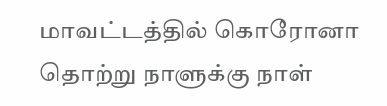மாவட்டத்தில் கொரோனா தொற்று நாளுக்கு நாள்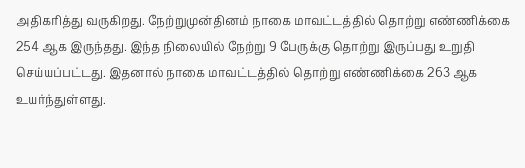அதிகரித்து வருகிறது. நேற்றுமுன்தினம் நாகை மாவட்டத்தில் தொற்று எண்ணிக்கை 254 ஆக இருந்தது. இந்த நிலையில் நேற்று 9 பேருக்கு தொற்று இருப்பது உறுதி செய்யப்பட்டது. இதனால் நாகை மாவட்டத்தில் தொற்று எண்ணிக்கை 263 ஆக உயர்ந்துள்ளது.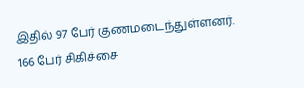இதில் 97 பேர் குணமடைந்துள்ளனர். 166 பேர் சிகிச்சை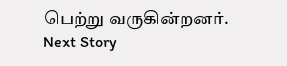பெற்று வருகின்றனர்.
Next Story